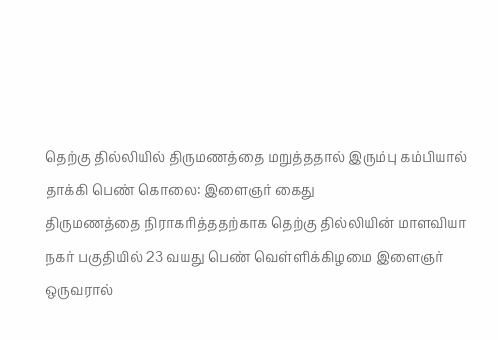தெற்கு தில்லியில் திருமணத்தை மறுத்ததால் இரும்பு கம்பியால் தாக்கி பெண் கொலை: இளைஞர் கைது
திருமணத்தை நிராகரித்ததற்காக தெற்கு தில்லியின் மாளவியா நகர் பகுதியில் 23 வயது பெண் வெள்ளிக்கிழமை இளைஞர் ஒருவரால்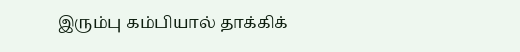இரும்பு கம்பியால் தாக்கிக்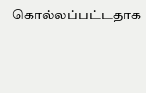கொல்லப்பட்டதாக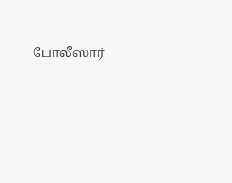போலீஸார்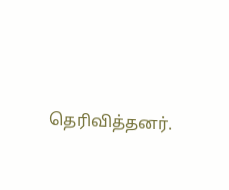தெரிவித்தனர்.